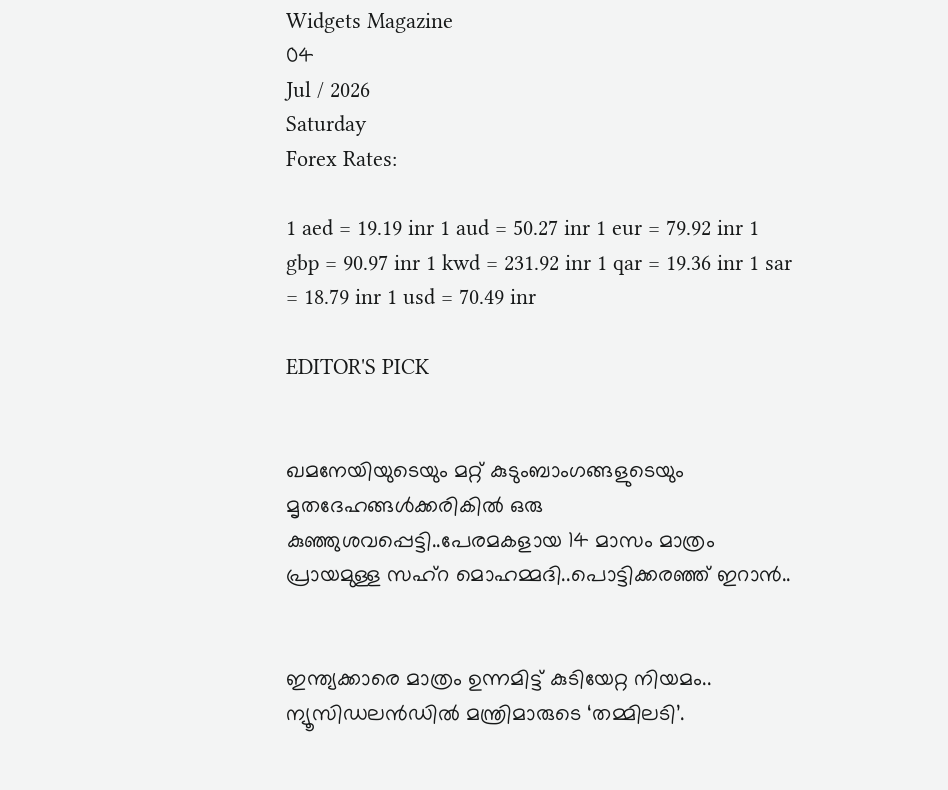Widgets Magazine
04
Jul / 2026
Saturday
Forex Rates:

1 aed = 19.19 inr 1 aud = 50.27 inr 1 eur = 79.92 inr 1 gbp = 90.97 inr 1 kwd = 231.92 inr 1 qar = 19.36 inr 1 sar = 18.79 inr 1 usd = 70.49 inr

EDITOR'S PICK


ഖമനേയിയുടെയും മറ്റ് കുടുംബാംഗങ്ങളുടെയും മൃതദേഹങ്ങൾക്കരികിൽ ഒരു കുഞ്ഞുശവപ്പെട്ടി..പേരമകളായ 14 മാസം മാത്രം പ്രായമുള്ള സഹ്റ മൊഹമ്മദി..പൊട്ടിക്കരഞ്ഞ് ഇറാൻ..


ഇന്ത്യക്കാരെ മാത്രം ഉന്നമിട്ട് കുടിയേറ്റ നിയമം.. ന്യൂസിഡലൻഡിൽ മന്ത്രിമാരുടെ ‘തമ്മിലടി’.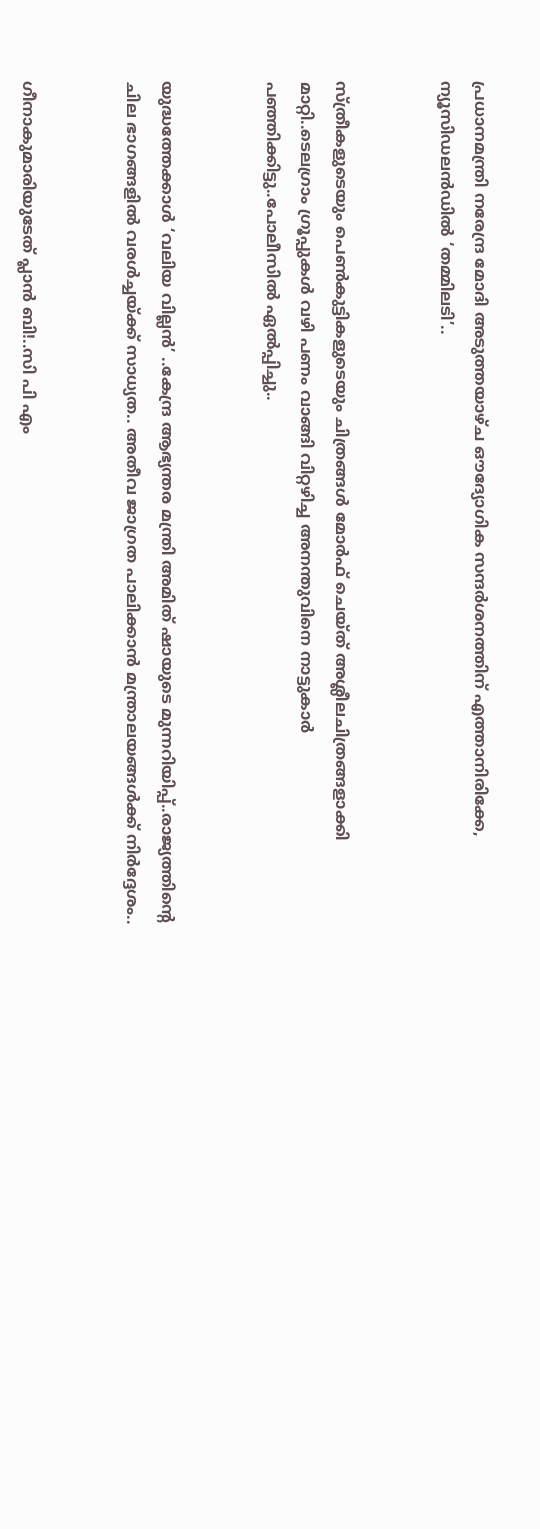പ്രധാനമന്ത്രി നരേന്ദ്ര മോദി അടുത്തയാഴ്ച ഔദ്യോഗിക സന്ദർശനത്തിന് എത്താനിരിക്കേ, ന്യൂസിഡലൻഡിൽ ‘തമ്മിലടി’..


സ്ത്രീകളുടെയും പെണ്‍കുട്ടികളുടെയും ചിത്രങ്ങള്‍ മോര്‍ഫ് ചെയ്ത് അശ്ലീലചിത്രങ്ങളാക്കി മാറ്റി..ടെലഗ്രാം ഗ്രൂപ്പുകള്‍ വഴി പണം വാങ്ങി വിറ്റഴിച്ച അനന്തുവിനെ നാട്ടുകാർ പഞ്ഞിക്കിട്ടു..പോലീസിൽ ഏൽപ്പിച്ചു..


യുദ്ധത്തേക്കാൾ ‘വലിയ വില്ലൻ’ ..കേന്ദ്ര ആഭ്യന്തര മന്ത്രി അമിത് ഷായുടെ മുന്നറിയിപ്പ്..രാജ്യത്തിന്റെ ചില ഭാഗങ്ങളിൽ വരൾച്ചയ്ക്ക് സാധ്യത.. അതീവ ജാഗ്രത പാലിക്കാൻ മന്ത്രാലയങ്ങൾക്ക് നിർദ്ദേശം..


ഗീനാകുമാരിയുടേത് പ്ലാൻ ബി!..സി പി എം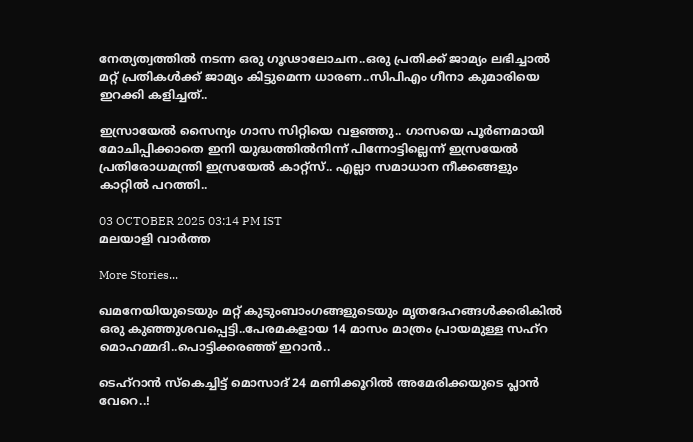നേത്യത്വത്തിൽ നടന്ന ഒരു ഗൂഢാലോചന..ഒരു പ്രതിക്ക് ജാമ്യം ലഭിച്ചാൽ മറ്റ് പ്രതികൾക്ക് ജാമ്യം കിട്ടുമെന്ന ധാരണ..സിപിഎം ഗീനാ കുമാരിയെ ഇറക്കി കളിച്ചത്..

ഇസ്രായേല്‍ സൈന്യം ഗാസ സിറ്റിയെ വളഞ്ഞു.. ഗാസയെ പൂര്‍ണമായി മോചിപ്പിക്കാതെ ഇനി യുദ്ധത്തില്‍നിന്ന് പിന്നോട്ടില്ലെന്ന് ഇസ്രയേല്‍ പ്രതിരോധമന്ത്രി ഇസ്രയേല്‍ കാറ്റ്‌സ്.. എല്ലാ സമാധാന നീക്കങ്ങളും കാറ്റില്‍ പറത്തി..

03 OCTOBER 2025 03:14 PM IST
മലയാളി വാര്‍ത്ത

More Stories...

ഖമനേയിയുടെയും മറ്റ് കുടുംബാംഗങ്ങളുടെയും മൃതദേഹങ്ങൾക്കരികിൽ ഒരു കുഞ്ഞുശവപ്പെട്ടി..പേരമകളായ 14 മാസം മാത്രം പ്രായമുള്ള സഹ്റ മൊഹമ്മദി..പൊട്ടിക്കരഞ്ഞ് ഇറാൻ..

ടെഹ്‌റാൻ സ്കെച്ചിട്ട് മൊസാദ് 24 മണിക്കൂറിൽ അമേരിക്കയുടെ പ്ലാൻ വേറെ..!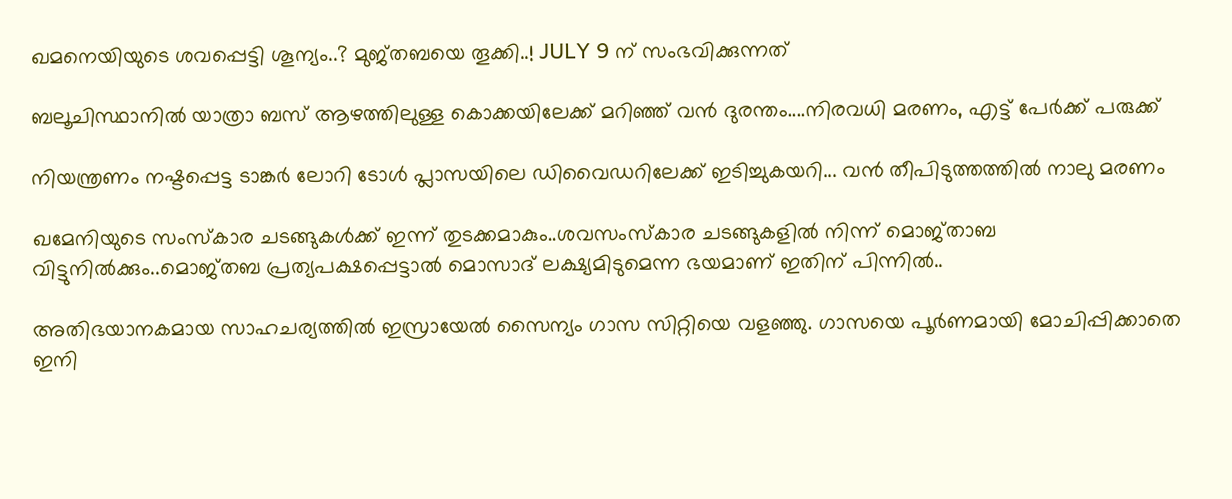ഖമനെയിയുടെ ശവപ്പെട്ടി ശൂന്യം..? മുജ്തബയെ തൂക്കി..! JULY 9 ന് സംഭവിക്കുന്നത്

ബലൂചിസ്ഥാനിൽ യാത്രാ ബസ് ആഴത്തിലുള്ള കൊക്കയിലേക്ക് മറിഞ്ഞ് വൻ ദുരന്തം....നിരവധി മരണം, എട്ട് പേർക്ക് പരുക്ക്

നിയന്ത്രണം നഷ്ടപ്പെട്ട ടാങ്കര്‍ ലോറി ടോള്‍ പ്ലാസയിലെ ഡിവൈഡറിലേക്ക് ഇടിച്ചുകയറി... വൻ തീപിടുത്തത്തിൽ നാലു മരണം

ഖമേനിയുടെ സംസ്‌കാര ചടങ്ങുകള്‍ക്ക് ഇന്ന് തുടക്കമാകും..ശവസംസ്‌കാര ചടങ്ങുകളില്‍ നിന്ന് മൊജ്താബ വിട്ടുനില്‍ക്കും..മൊജ്തബ പ്രത്യപക്ഷപ്പെട്ടാല്‍ മൊസാദ് ലക്ഷ്യമിടുമെന്ന ഭയമാണ് ഇതിന് പിന്നില്‍..

അതിഭയാനകമായ സാഹചര്യത്തില്‍ ഇസ്രായേല്‍ സൈന്യം ഗാസ സിറ്റിയെ വളഞ്ഞു. ഗാസയെ പൂര്‍ണമായി മോചിപ്പിക്കാതെ ഇനി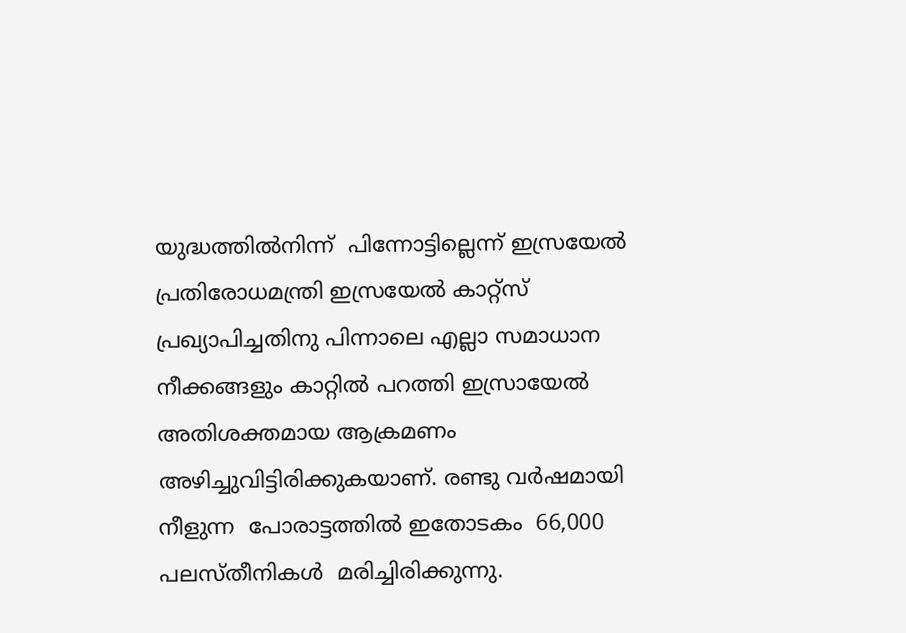യുദ്ധത്തില്‍നിന്ന്  പിന്നോട്ടില്ലെന്ന് ഇസ്രയേല്‍ പ്രതിരോധമന്ത്രി ഇസ്രയേല്‍ കാറ്റ്‌സ് പ്രഖ്യാപിച്ചതിനു പിന്നാലെ എല്ലാ സമാധാന നീക്കങ്ങളും കാറ്റില്‍ പറത്തി ഇസ്രായേല്‍ അതിശക്തമായ ആക്രമണം അഴിച്ചുവിട്ടിരിക്കുകയാണ്. രണ്ടു വര്‍ഷമായി നീളുന്ന  പോരാട്ടത്തില്‍ ഇതോടകം  66,000  പലസ്തീനികള്‍  മരിച്ചിരിക്കുന്നു.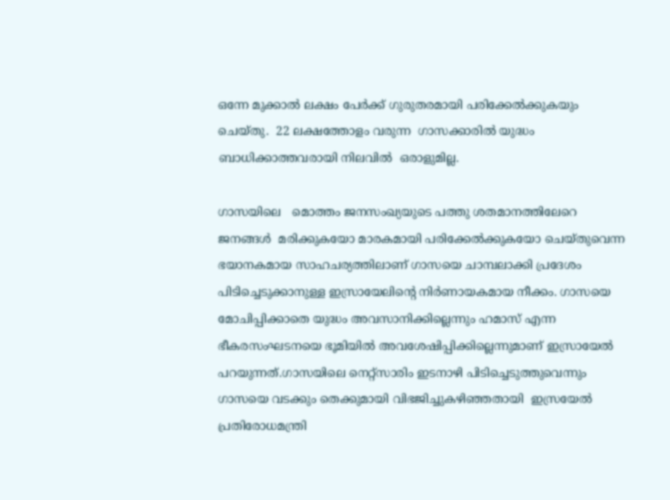ഒന്നേ മുക്കാല്‍ ലക്ഷം പേര്‍ക്ക് ഗുരുതരമായി പരിക്കേല്‍ക്കുകയും ചെയ്തു.  22 ലക്ഷത്തോളം വരുന്ന  ഗാസക്കാരില്‍ യുദ്ധം  ബാധിക്കാത്തവരായി നിലവില്‍  ഒരാളുമില്ല.

ഗാസയിലെ   മൊത്തം ജനസംഖ്യയുടെ പത്തു ശതമാനത്തിലേറെ ജനങ്ങള്‍  മരിക്കുകയോ മാരകമായി പരിക്കേല്‍ക്കുകയോ ചെയ്തുവെന്ന ഭയാനകമായ സാഹചര്യത്തിലാണ് ഗാസയെ ചാമ്പലാക്കി പ്രദേശം പിടിച്ചെടുക്കാനുള്ള ഇസ്രായേലിന്റെ നിര്‍ണായകമായ നീക്കം. ഗാസയെ മോചിപ്പിക്കാതെ യുദ്ധം അവസാനിക്കില്ലെന്നും ഹമാസ് എന്ന ഭീകരസംഘടനയെ ഭൂമിയില്‍ അവശേഷിപ്പിക്കില്ലെന്നുമാണ് ഇസ്രായേല്‍ പറയുന്നത്.ഗാസയിലെ നെറ്റ്‌സാരിം ഇടനാഴി പിടിച്ചെടുത്തുവെന്നും ഗാസയെ വടക്കും തെക്കുമായി വിഭജിച്ചുകഴിഞ്ഞതായി  ഇസ്രയേല്‍ പ്രതിരോധമന്ത്രി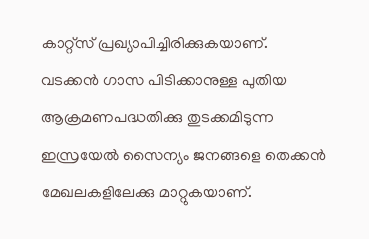കാറ്റ്‌സ് പ്രഖ്യാപിച്ചിരിക്കുകയാണ്.  വടക്കന്‍ ഗാസ പിടിക്കാനുള്ള പുതിയ ആക്രമണപദ്ധതിക്കു തുടക്കമിടുന്ന ഇസ്രയേല്‍ സൈന്യം ജനങ്ങളെ തെക്കന്‍ മേഖലകളിലേക്കു മാറ്റുകയാണ്.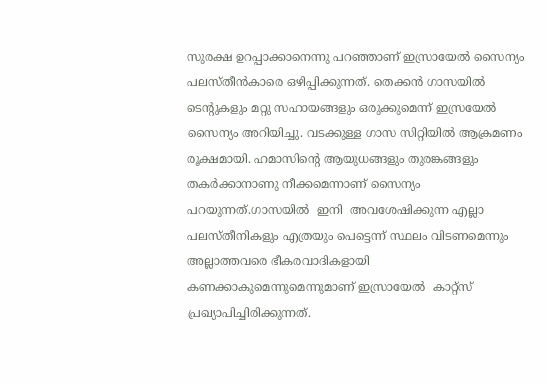സുരക്ഷ ഉറപ്പാക്കാനെന്നു പറഞ്ഞാണ് ഇസ്രായേല്‍ സൈന്യം പലസ്തീന്‍കാരെ ഒഴിപ്പിക്കുന്നത്. തെക്കന്‍ ഗാസയില്‍ ടെന്റുകളും മറ്റു സഹായങ്ങളും ഒരുക്കുമെന്ന് ഇസ്രയേല്‍ സൈന്യം അറിയിച്ചു. വടക്കുള്ള ഗാസ സിറ്റിയില്‍ ആക്രമണം രൂക്ഷമായി. ഹമാസിന്റെ ആയുധങ്ങളും തുരങ്കങ്ങളും തകര്‍ക്കാനാണു നീക്കമെന്നാണ് സൈന്യം പറയുന്നത്.ഗാസയില്‍  ഇനി  അവശേഷിക്കുന്ന എല്ലാ പലസ്തീനികളും എത്രയും പെട്ടെന്ന് സ്ഥലം വിടണമെന്നും അല്ലാത്തവരെ ഭീകരവാദികളായി കണക്കാകുമെന്നുമെന്നുമാണ് ഇസ്രായേല്‍  കാറ്റ്‌സ് പ്രഖ്യാപിച്ചിരിക്കുന്നത്.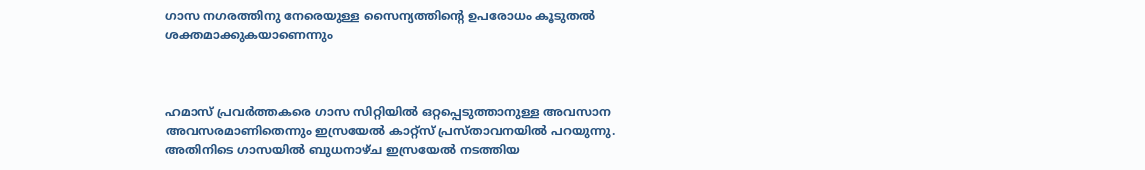ഗാസ നഗരത്തിനു നേരെയുള്ള സൈന്യത്തിന്റെ ഉപരോധം കൂടുതല്‍ ശക്തമാക്കുകയാണെന്നും



ഹമാസ് പ്രവര്‍ത്തകരെ ഗാസ സിറ്റിയില്‍ ഒറ്റപ്പെടുത്താനുള്ള അവസാന അവസരമാണിതെന്നും ഇസ്രയേല്‍ കാറ്റ്‌സ് പ്രസ്താവനയില്‍ പറയുന്നു. അതിനിടെ ഗാസയില്‍ ബുധനാഴ്ച ഇസ്രയേല്‍ നടത്തിയ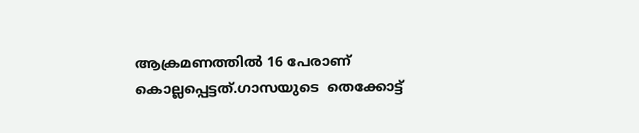ആക്രമണത്തില്‍ 16 പേരാണ് കൊല്ലപ്പെട്ടത്.ഗാസയുടെ  തെക്കോട്ട്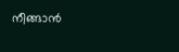നീങ്ങാന്‍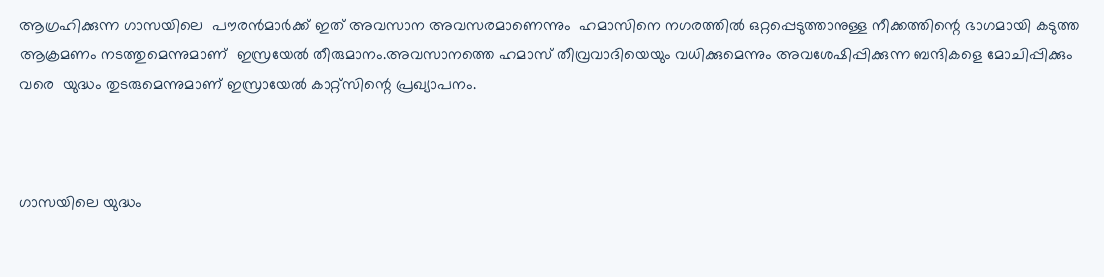ആഗ്രഹിക്കുന്ന ഗാസയിലെ  പൗരന്‍മാര്‍ക്ക് ഇത് അവസാന അവസരമാണെന്നും  ഹമാസിനെ നഗരത്തില്‍ ഒറ്റപ്പെടുത്താനുള്ള നീക്കത്തിന്റെ ഭാഗമായി കടുത്ത ആക്രമണം നടത്തുമെന്നുമാണ്  ഇസ്രയേല്‍ തീരുമാനം.അവസാനത്തെ ഹമാസ് തീവ്രവാദിയെയും വധിക്കുമെന്നും അവശേഷിപ്പിക്കുന്ന ബന്ദികളെ മോചിപ്പിക്കും വരെ  യുദ്ധം തുടരുമെന്നുമാണ് ഇസ്രായേല്‍ കാറ്റ്‌സിന്റെ പ്രഖ്യാപനം.



ഗാസയിലെ യുദ്ധം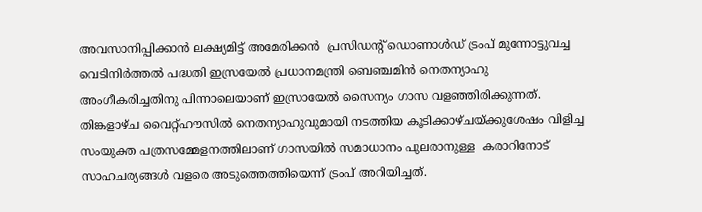അവസാനിപ്പിക്കാന്‍ ലക്ഷ്യമിട്ട് അമേരിക്കന്‍  പ്രസിഡന്റ് ഡൊണാള്‍ഡ് ട്രംപ് മുന്നോട്ടുവച്ച വെടിനിര്‍ത്തല്‍ പദ്ധതി ഇസ്രയേല്‍ പ്രധാനമന്ത്രി ബെഞ്ചമിന്‍ നെതന്യാഹു അംഗീകരിച്ചതിനു പിന്നാലെയാണ് ഇസ്രായേല്‍ സൈന്യം ഗാസ വളഞ്ഞിരിക്കുന്നത്.  തിങ്കളാഴ്ച വൈറ്റ്ഹൗസില്‍ നെതന്യാഹുവുമായി നടത്തിയ കൂടിക്കാഴ്ചയ്ക്കുശേഷം വിളിച്ച സംയുക്ത പത്രസമ്മേളനത്തിലാണ് ഗാസയില്‍ സമാധാനം പുലരാനുള്ള  കരാറിനോട് സാഹചര്യങ്ങള്‍ വളരെ അടുത്തെത്തിയെന്ന് ട്രംപ് അറിയിച്ചത്.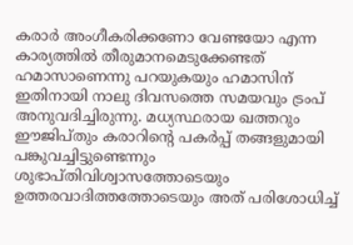കരാര്‍ അംഗീകരിക്കണോ വേണ്ടയോ എന്ന കാര്യത്തില്‍ തീരുമാനമെടുക്കേണ്ടത് ഹമാസാണെന്നു പറയുകയും ഹമാസിന് ഇതിനായി നാലു ദിവസത്തെ സമയവും ട്രംപ് അനുവദിച്ചിരുന്നു. മധ്യസ്ഥരായ ഖത്തറും ഈജിപ്തും കരാറിന്റെ പകര്‍പ്പ് തങ്ങളുമായി പങ്കുവച്ചിട്ടുണ്ടെന്നും ശുഭാപ്തിവിശ്വാസത്തോടെയും ഉത്തരവാദിത്തത്തോടെയും അത് പരിശോധിച്ച്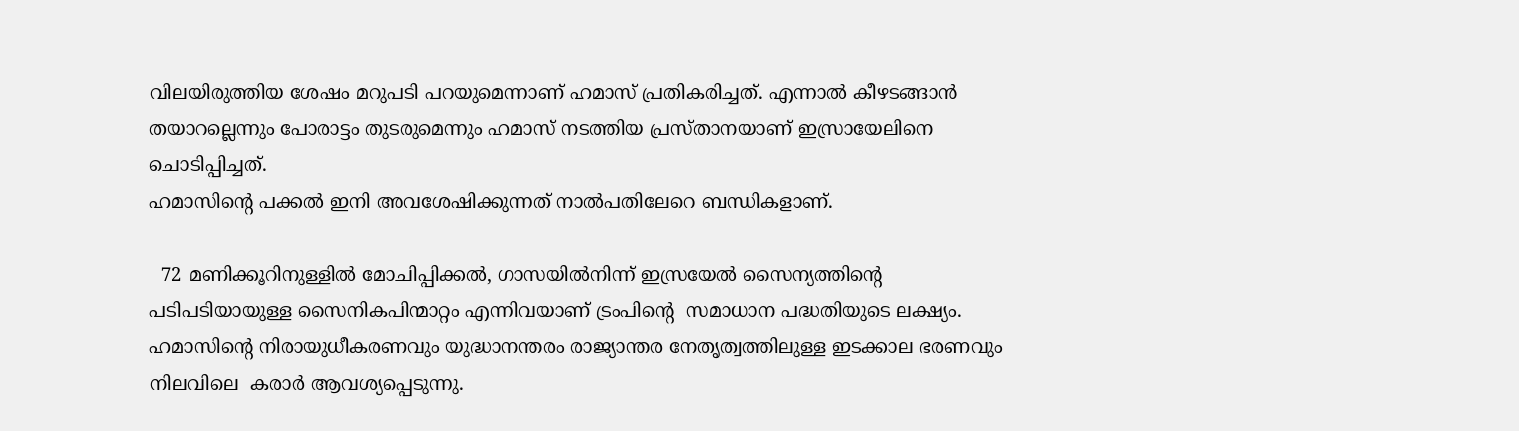വിലയിരുത്തിയ ശേഷം മറുപടി പറയുമെന്നാണ് ഹമാസ് പ്രതികരിച്ചത്. എന്നാല്‍ കീഴടങ്ങാന്‍ തയാറല്ലെന്നും പോരാട്ടം തുടരുമെന്നും ഹമാസ് നടത്തിയ പ്രസ്താനയാണ് ഇസ്രായേലിനെ ചൊടിപ്പിച്ചത്.
ഹമാസിന്റെ പക്കല്‍ ഇനി അവശേഷിക്കുന്നത് നാല്‍പതിലേറെ ബന്ധികളാണ്.

  72 മണിക്കൂറിനുള്ളില്‍ മോചിപ്പിക്കല്‍, ഗാസയില്‍നിന്ന് ഇസ്രയേല്‍ സൈന്യത്തിന്റെ പടിപടിയായുള്ള സൈനികപിന്മാറ്റം എന്നിവയാണ് ട്രംപിന്റെ  സമാധാന പദ്ധതിയുടെ ലക്ഷ്യം. ഹമാസിന്റെ നിരായുധീകരണവും യുദ്ധാനന്തരം രാജ്യാന്തര നേതൃത്വത്തിലുള്ള ഇടക്കാല ഭരണവും നിലവിലെ  കരാര്‍ ആവശ്യപ്പെടുന്നു.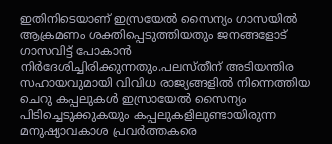ഇതിനിടെയാണ് ഇസ്രയേല്‍ സൈന്യം ഗാസയില്‍ ആക്രമണം ശക്തിപ്പെടുത്തിയതും ജനങ്ങളോട് ഗാസവിട്ട് പോകാന്‍ നിര്‍ദേശിച്ചിരിക്കുന്നതും.പലസ്തീന് അടിയന്തിര സഹായവുമായി വിവിധ രാജ്യങ്ങളില്‍ നിന്നെത്തിയ ചെറു കപ്പലുകള്‍ ഇസ്രായേല്‍ സൈന്യം പിടിച്ചെടുക്കുകയും കപ്പലുകളിലുണ്ടായിരുന്ന മനുഷ്യാവകാശ പ്രവര്‍ത്തകരെ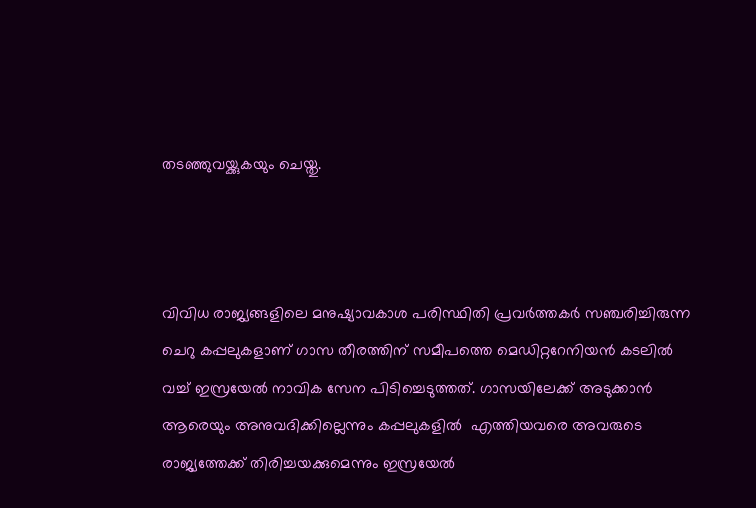തടഞ്ഞുവയ്ക്കുകയും ചെയ്തു.



വിവിധ രാജ്യങ്ങളിലെ മനുഷ്യാവകാശ പരിസ്ഥിതി പ്രവര്‍ത്തകര്‍ സഞ്ചരിച്ചിരുന്ന ചെറു കപ്പലുകളാണ് ഗാസ തീരത്തിന് സമീപത്തെ മെഡിറ്ററേനിയന്‍ കടലില്‍ വച്ച് ഇസ്രയേല്‍ നാവിക സേന പിടിച്ചെടുത്തത്. ഗാസയിലേക്ക് അടുക്കാന്‍ ആരെയും അനുവദിക്കില്ലെന്നും കപ്പലുകളില്‍  എത്തിയവരെ അവരുടെ രാജ്യത്തേക്ക് തിരിച്ചയക്കുമെന്നും ഇസ്രയേല്‍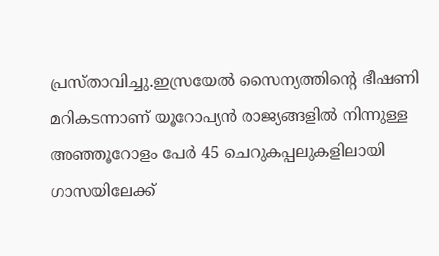പ്രസ്താവിച്ചു.ഇസ്രയേല്‍ സൈന്യത്തിന്റെ ഭീഷണി മറികടന്നാണ് യൂറോപ്യന്‍ രാജ്യങ്ങളില്‍ നിന്നുള്ള അഞ്ഞൂറോളം പേര്‍ 45 ചെറുകപ്പലുകളിലായി ഗാസയിലേക്ക്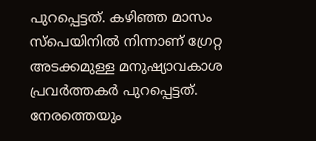പുറപ്പെട്ടത്. കഴിഞ്ഞ മാസം സ്‌പെയിനില്‍ നിന്നാണ് ഗ്രേറ്റ അടക്കമുള്ള മനുഷ്യാവകാശ പ്രവര്‍ത്തകര്‍ പുറപ്പെട്ടത്. നേരത്തെയും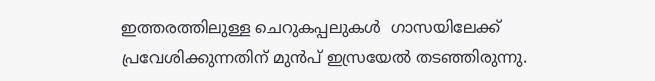ഇത്തരത്തിലുള്ള ചെറുകപ്പലുകള്‍  ഗാസയിലേക്ക് പ്രവേശിക്കുന്നതിന് മുന്‍പ് ഇസ്രയേല്‍ തടഞ്ഞിരുന്നു.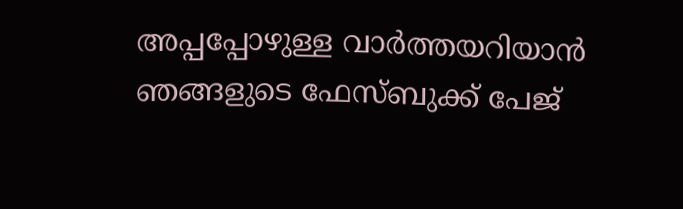അപ്പപ്പോഴുള്ള വാര്‍ത്തയറിയാന്‍ ഞങ്ങളുടെ ഫേസ്‌ബുക്ക്‌ പേജ്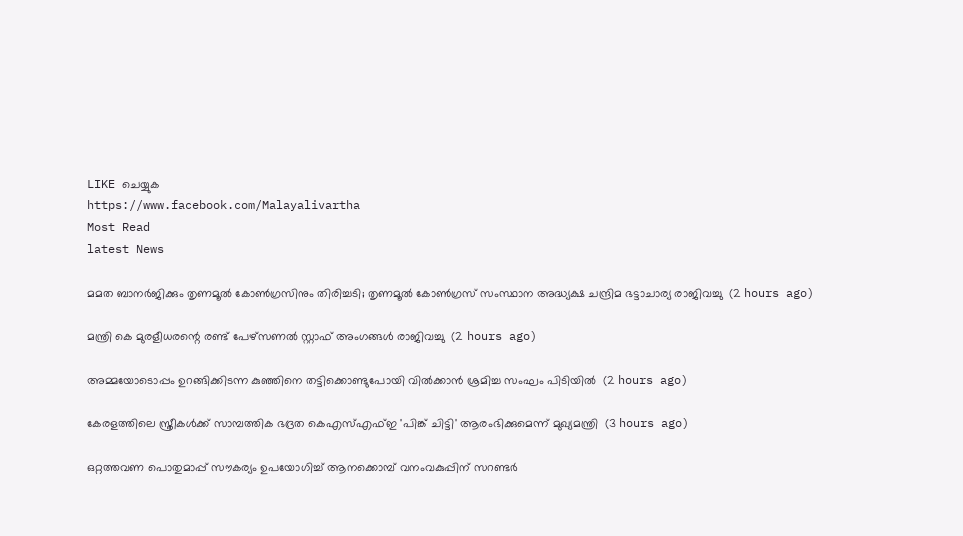LIKE ചെയ്യുക
https://www.facebook.com/Malayalivartha
Most Read
latest News

മമത ബാനര്‍ജിക്കും തൃണമൂല്‍ കോണ്‍ഗ്രസിനും തിരിച്ചടി; തൃണമൂല്‍ കോണ്‍ഗ്രസ് സംസ്ഥാന അദ്ധ്യക്ഷ ചന്ദ്രിമ ഭട്ടാചാര്യ രാജിവച്ചു  (2 hours ago)

മന്ത്രി കെ മുരളീധരന്റെ രണ്ട് പേഴ്‌സണല്‍ സ്റ്റാഫ് അംഗങ്ങള്‍ രാജിവച്ചു  (2 hours ago)

അമ്മയോടൊപ്പം ഉറങ്ങിക്കിടന്ന കുഞ്ഞിനെ തട്ടിക്കൊണ്ടുപോയി വില്‍ക്കാന്‍ ശ്രമിച്ച സംഘം പിടിയില്‍  (2 hours ago)

കേരളത്തിലെ സ്ത്രീകള്‍ക്ക് സാമ്പത്തിക ഭദ്രത കെഎസ്എഫ്ഇ 'പിങ്ക് ചിട്ടി' ആരംഭിക്കുമെന്ന് മുഖ്യമന്ത്രി  (3 hours ago)

ഒറ്റത്തവണ പൊതുമാപ്പ് സൗകര്യം ഉപയോഗിച്ച് ആനക്കൊമ്പ് വനംവകുപ്പിന് സറണ്ടര്‍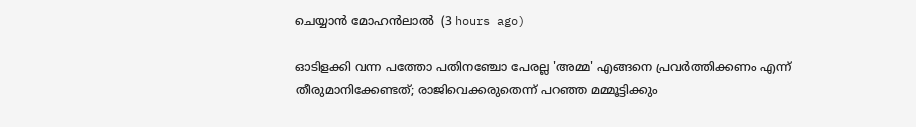ചെയ്യാന്‍ മോഹന്‍ലാല്‍  (3 hours ago)

ഓടിളക്കി വന്ന പത്തോ പതിനഞ്ചോ പേരല്ല 'അമ്മ' എങ്ങനെ പ്രവര്‍ത്തിക്കണം എന്ന് തീരുമാനിക്കേണ്ടത്; രാജിവെക്കരുതെന്ന് പറഞ്ഞ മമ്മൂട്ടിക്കും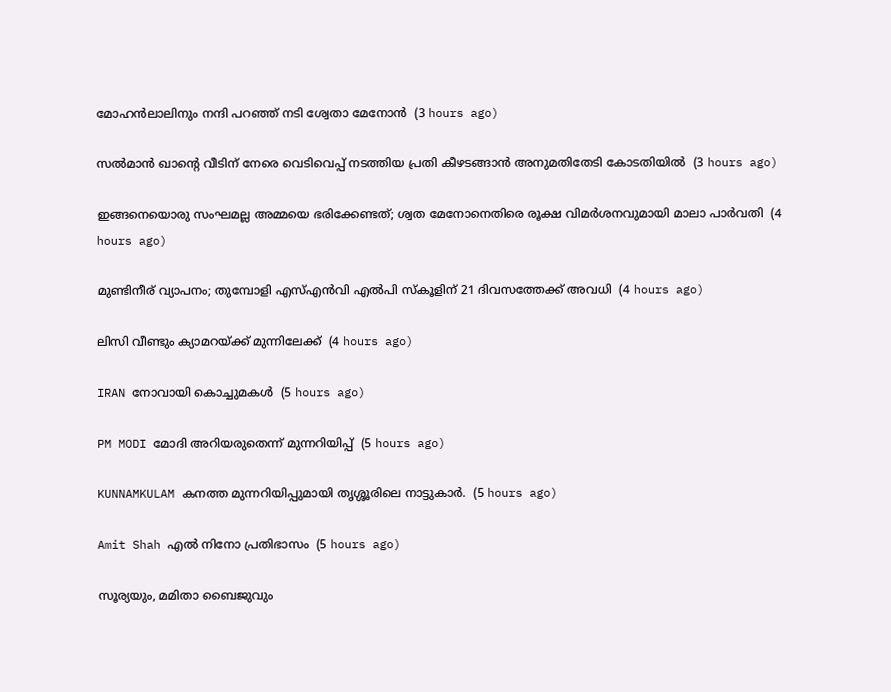മോഹന്‍ലാലിനും നന്ദി പറഞ്ഞ് നടി ശ്വേതാ മേനോന്‍  (3 hours ago)

സല്‍മാന്‍ ഖാന്റെ വീടിന് നേരെ വെടിവെപ്പ് നടത്തിയ പ്രതി കീഴടങ്ങാന്‍ അനുമതിതേടി കോടതിയില്‍  (3 hours ago)

ഇങ്ങനെയൊരു സംഘമല്ല അമ്മയെ ഭരിക്കേണ്ടത്; ശ്വത മേനോനെതിരെ രൂക്ഷ വിമര്‍ശനവുമായി മാലാ പാര്‍വതി  (4 hours ago)

മുണ്ടിനീര് വ്യാപനം; തുമ്പോളി എസ്എന്‍വി എല്‍പി സ്‌കൂളിന് 21 ദിവസത്തേക്ക് അവധി  (4 hours ago)

ലിസി വീണ്ടും ക്യാമറയ്ക്ക് മുന്നിലേക്ക്  (4 hours ago)

IRAN നോവായി കൊച്ചുമകൾ  (5 hours ago)

PM MODI മോദി അറിയരുതെന്ന് മുന്നറിയിപ്പ്  (5 hours ago)

KUNNAMKULAM കനത്ത മുന്നറിയിപ്പുമായി തൃശ്ശൂരിലെ നാട്ടുകാര്‍.  (5 hours ago)

Amit Shah എൽ നിനോ പ്രതിഭാസം  (5 hours ago)

സൂര്യയും, മമിതാ ബൈജുവും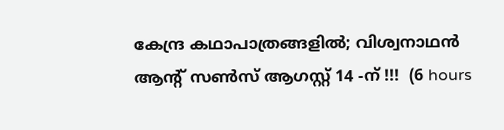കേന്ദ്ര കഥാപാത്രങ്ങളിൽ; വിശ്വനാഥൻ ആന്റ് സൺസ് ആഗസ്റ്റ് 14 -ന് !!!  (6 hours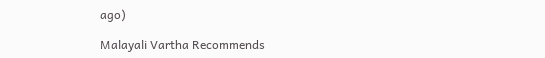ago)

Malayali Vartha Recommends